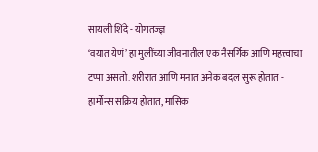सायली शिंदे - योगतज्ज्ञ
‘वयात येणं’ हा मुलींच्या जीवनातील एक नैसर्गिक आणि महत्त्वाचा टप्पा असतो. शरीरात आणि मनात अनेक बदल सुरू होतात - हार्मोन्स सक्रिय होतात, मासिक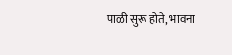पाळी सुरू होते, भावना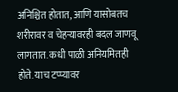अनिश्चित होतात, आणि यासोबतच शरीरावर व चेहऱ्यावरही बदल जाणवू लागतात. कधी पाळी अनियमितही होते. याच टप्प्यावर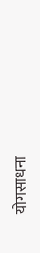योगसाधना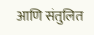आणि संतुलित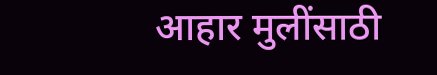आहार मुलींसाठी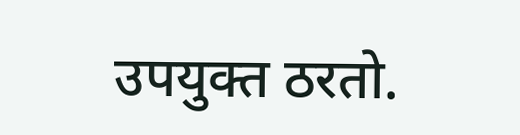उपयुक्त ठरतो.